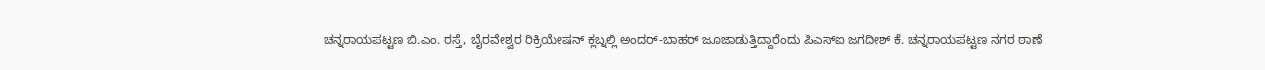ಚನ್ನರಾಯಪಟ್ಟಣ ಬಿ.ಎಂ. ರಸ್ತೆ, ಬೈರವೇಶ್ವರ ರಿಕ್ರಿಯೇಷನ್ ಕ್ಲಬ್ನಲ್ಲಿ ಅಂದರ್-ಬಾಹರ್ ಜೂಜಾಡುತ್ತಿದ್ದಾರೆಂದು ಪಿಎಸ್ಐ ಜಗದೀಶ್ ಕೆ. ಚನ್ನರಾಯಪಟ್ಟಣ ನಗರ ಠಾಣೆ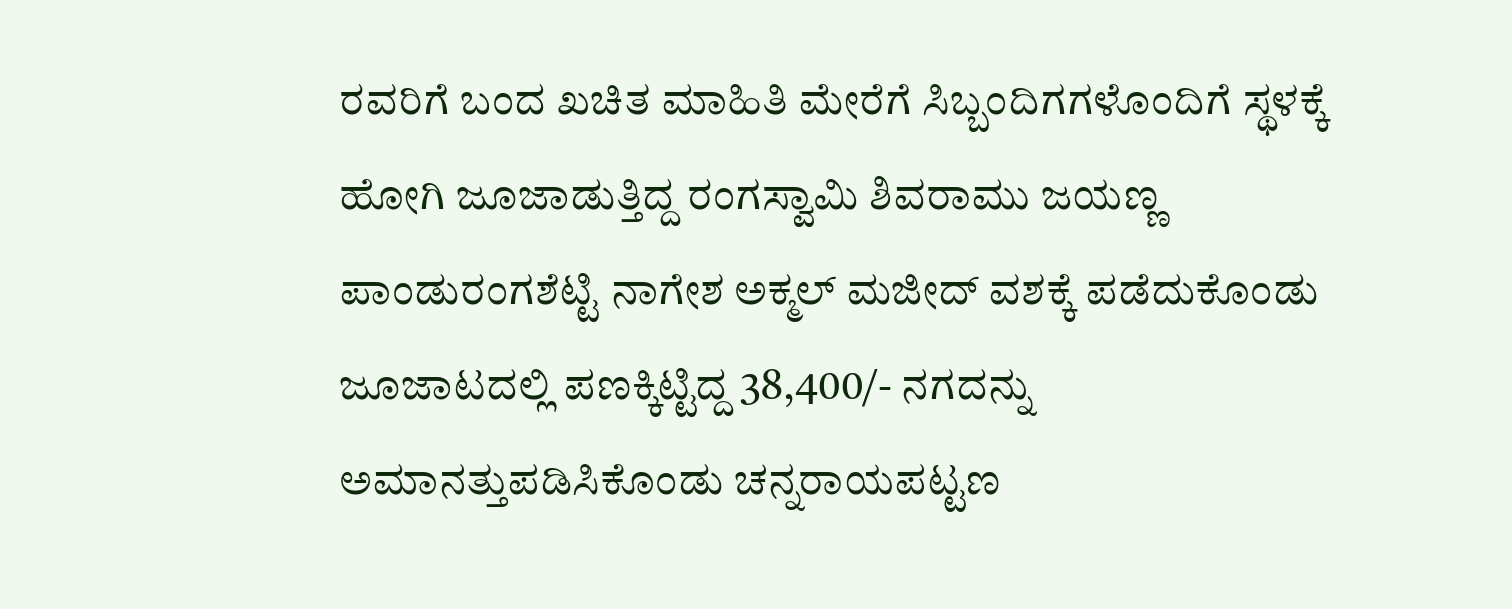ರವರಿಗೆ ಬಂದ ಖಚಿತ ಮಾಹಿತಿ ಮೇರೆಗೆ ಸಿಬ್ಬಂದಿಗಗಳೊಂದಿಗೆ ಸ್ಥಳಕ್ಕೆ ಹೋಗಿ ಜೂಜಾಡುತ್ತಿದ್ದ ರಂಗಸ್ವಾಮಿ ಶಿವರಾಮು ಜಯಣ್ಣ ಪಾಂಡುರಂಗಶೆಟ್ಟಿ ನಾಗೇಶ ಅಕ್ಮಲ್ ಮಜೀದ್ ವಶಕ್ಕೆ ಪಡೆದುಕೊಂಡು ಜೂಜಾಟದಲ್ಲಿ ಪಣಕ್ಕಿಟ್ಟಿದ್ದ 38,400/- ನಗದನ್ನು ಅಮಾನತ್ತುಪಡಿಸಿಕೊಂಡು ಚನ್ನರಾಯಪಟ್ಟಣ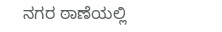ನಗರ ಠಾಣೆಯಲ್ಲಿ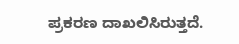ಪ್ರಕರಣ ದಾಖಲಿಸಿರುತ್ತದೆ.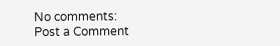No comments:
Post a Comment